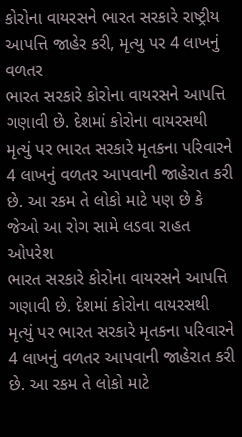કોરોના વાયરસને ભારત સરકારે રાષ્ટ્રીય આપત્તિ જાહેર કરી, મૃત્યુ પર 4 લાખનું વળતર
ભારત સરકારે કોરોના વાયરસને આપત્તિ ગણાવી છે. દેશમાં કોરોના વાયરસથી મૃત્યું પર ભારત સરકારે મૃતકના પરિવારને 4 લાખનું વળતર આપવાની જાહેરાત કરી છે. આ રકમ તે લોકો માટે પણ છે કે જેઓ આ રોગ સામે લડવા રાહત ઓપરેશ
ભારત સરકારે કોરોના વાયરસને આપત્તિ ગણાવી છે. દેશમાં કોરોના વાયરસથી મૃત્યું પર ભારત સરકારે મૃતકના પરિવારને 4 લાખનું વળતર આપવાની જાહેરાત કરી છે. આ રકમ તે લોકો માટે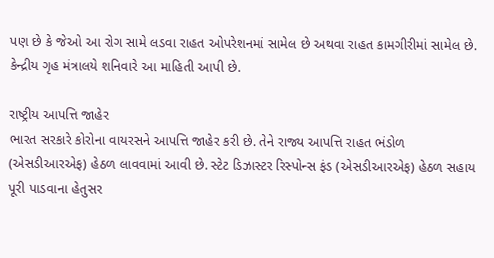પણ છે કે જેઓ આ રોગ સામે લડવા રાહત ઓપરેશનમાં સામેલ છે અથવા રાહત કામગીરીમાં સામેલ છે. કેન્દ્રીય ગૃહ મંત્રાલયે શનિવારે આ માહિતી આપી છે.

રાષ્ટ્રીય આપત્તિ જાહેર
ભારત સરકારે કોરોના વાયરસને આપત્તિ જાહેર કરી છે. તેને રાજ્ય આપત્તિ રાહત ભંડોળ (એસડીઆરએફ) હેઠળ લાવવામાં આવી છે. સ્ટેટ ડિઝાસ્ટર રિસ્પોન્સ ફંડ (એસડીઆરએફ) હેઠળ સહાય પૂરી પાડવાના હેતુસર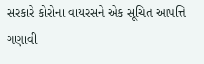સરકારે કોરોના વાયરસને એક સૂચિત આપત્તિ ગણાવી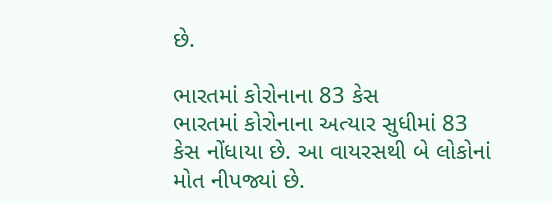છે.

ભારતમાં કોરોનાના 83 કેસ
ભારતમાં કોરોનાના અત્યાર સુધીમાં 83 કેસ નોંધાયા છે. આ વાયરસથી બે લોકોનાં મોત નીપજ્યાં છે.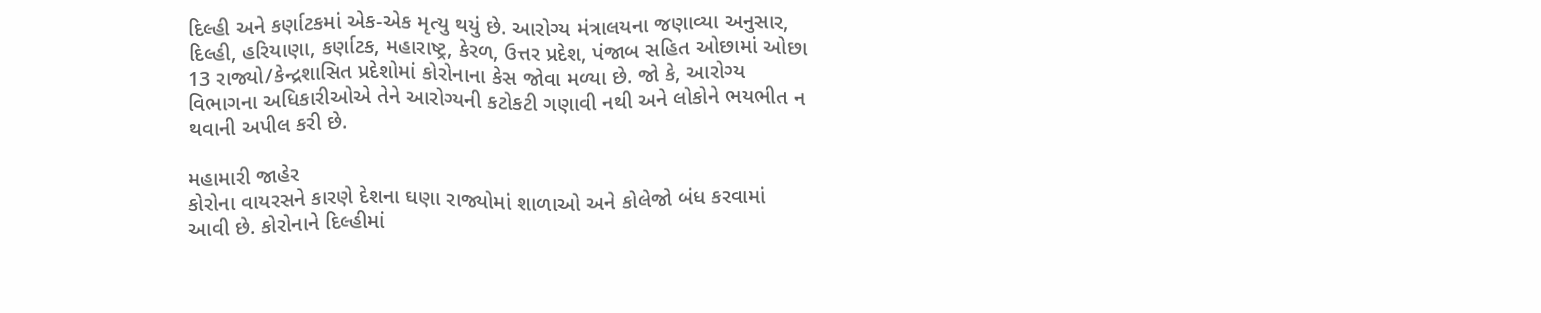દિલ્હી અને કર્ણાટકમાં એક-એક મૃત્યુ થયું છે. આરોગ્ય મંત્રાલયના જણાવ્યા અનુસાર, દિલ્હી, હરિયાણા, કર્ણાટક, મહારાષ્ટ્ર, કેરળ, ઉત્તર પ્રદેશ, પંજાબ સહિત ઓછામાં ઓછા 13 રાજ્યો/કેન્દ્રશાસિત પ્રદેશોમાં કોરોનાના કેસ જોવા મળ્યા છે. જો કે, આરોગ્ય વિભાગના અધિકારીઓએ તેને આરોગ્યની કટોકટી ગણાવી નથી અને લોકોને ભયભીત ન થવાની અપીલ કરી છે.

મહામારી જાહેર
કોરોના વાયરસને કારણે દેશના ઘણા રાજ્યોમાં શાળાઓ અને કોલેજો બંધ કરવામાં આવી છે. કોરોનાને દિલ્હીમાં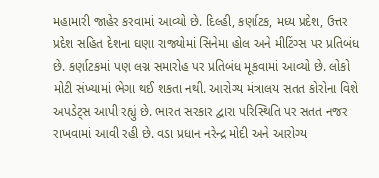મહામારી જાહેર કરવામાં આવ્યો છે. દિલ્હી, કર્ણાટક, મધ્ય પ્રદેશ, ઉત્તર પ્રદેશ સહિત દેશના ઘણા રાજ્યોમાં સિનેમા હોલ અને મીટિંગ્સ પર પ્રતિબંધ છે. કર્ણાટકમાં પણ લગ્ન સમારોહ પર પ્રતિબંધ મૂકવામાં આવ્યો છે. લોકો મોટી સંખ્યામાં ભેગા થઈ શકતા નથી. આરોગ્ય મંત્રાલય સતત કોરોના વિશે અપડેટ્સ આપી રહ્યું છે. ભારત સરકાર દ્વારા પરિસ્થિતિ પર સતત નજર રાખવામાં આવી રહી છે. વડા પ્રધાન નરેન્દ્ર મોદી અને આરોગ્ય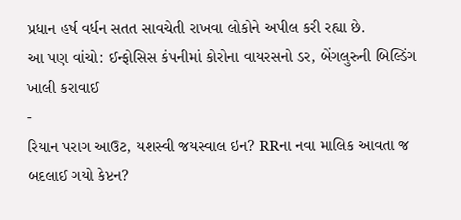પ્રધાન હર્ષ વર્ધન સતત સાવચેતી રાખવા લોકોને અપીલ કરી રહ્યા છે.
આ પણ વાંચો: ઈન્ફોસિસ કંપનીમાં કોરોના વાયરસનો ડર, બેંગલુરુની બિલ્ડિંગ ખાલી કરાવાઈ
-
રિયાન પરાગ આઉટ, યશસ્વી જયસ્વાલ ઇન? RRના નવા માલિક આવતા જ બદલાઈ ગયો કેપ્ટન?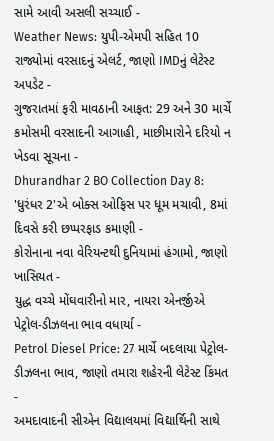સામે આવી અસલી સચ્ચાઈ -
Weather News: યુપી-એમપી સહિત 10 રાજ્યોમાં વરસાદનું એલર્ટ, જાણો IMDનું લેટેસ્ટ અપડેટ -
ગુજરાતમાં ફરી માવઠાની આફત: 29 અને 30 માર્ચે કમોસમી વરસાદની આગાહી, માછીમારોને દરિયો ન ખેડવા સૂચના -
Dhurandhar 2 BO Collection Day 8: 'ધુરંધર 2'એ બોક્સ ઓફિસ પર ધૂમ મચાવી, 8માં દિવસે કરી છપ્પરફાડ કમાણી -
કોરોનાના નવા વેરિયન્ટથી દુનિયામાં હંગામો, જાણો ખાસિયત -
યુદ્ધ વચ્ચે મોંઘવારીનો માર, નાયરા એનર્જીએ પેટ્રોલ-ડીઝલના ભાવ વધાર્યા -
Petrol Diesel Price: 27 માર્ચે બદલાયા પેટ્રોલ-ડીઝલના ભાવ, જાણો તમારા શહેરની લેટેસ્ટ કિંમત -
અમદાવાદની સીએન વિદ્યાલયમાં વિદ્યાર્થિની સાથે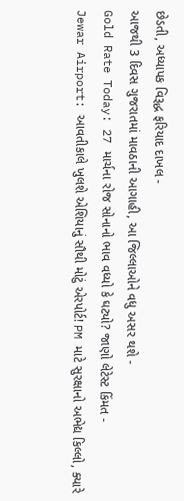છેડતી, અધ્યાપક વિરૂદ્ધ ફરિયાદ દાખલ -
આજથી 3 દિવસ ગુજરાતમાં માવઠાની આગાહી, આ જિલ્લાઓને વધુ અસર થશે -
Gold Rate Today: 27 માર્ચના રોજ સોનાનો ભાવ વધ્યો કે ઘટ્યો? જાણો લેટેસ્ટ કિંમત -
Jewar Airport: આવતીકાલે ખુલશે એશિયાનું સૌથી મોટું એરપોર્ટ! PM માટે સુરક્ષાનો અભેદ્ય કિલ્લો, ક્યારે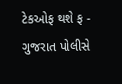ટેકઓફ થશે ફ -
ગુજરાત પોલીસે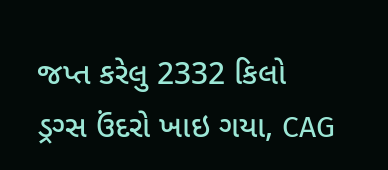જપ્ત કરેલુ 2332 કિલો ડ્રગ્સ ઉંદરો ખાઇ ગયા, CAG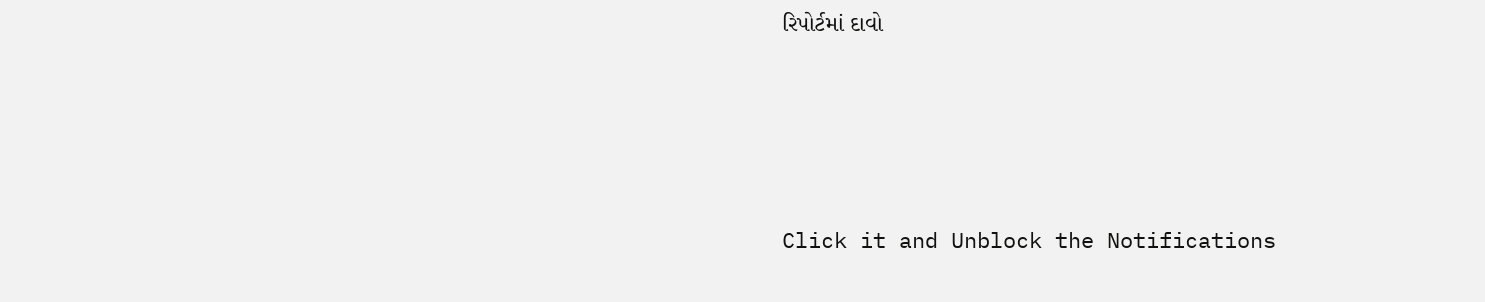રિપોર્ટમાં દાવો








Click it and Unblock the Notifications